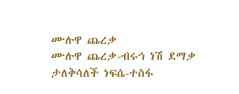ሙሉዋ ጨረቃ
ሙሉዋ ጨረቃ-ብሩኅ ነሽ ደማቃ
ታለቅሳለች ነፍሴ-ተስፋ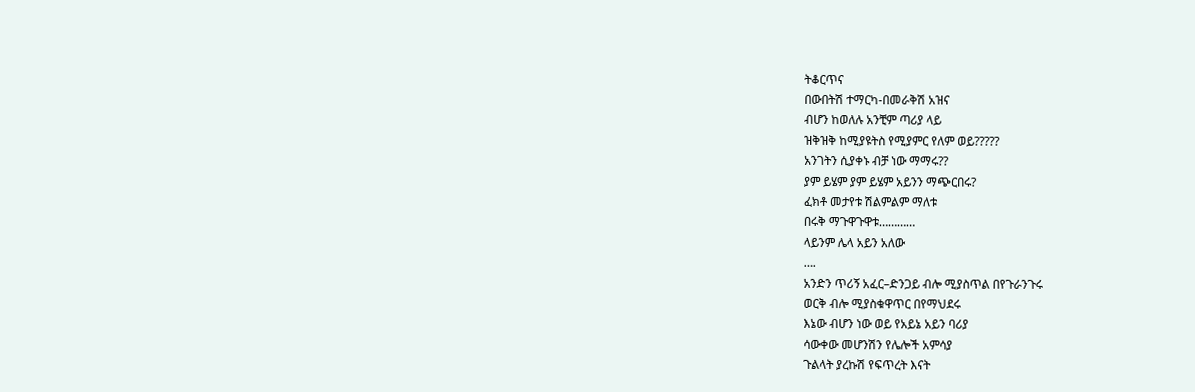ትቆርጥና
በውበትሽ ተማርካ-በመራቅሽ አዝና
ብሆን ከወለሉ አንቺም ጣሪያ ላይ
ዝቅዝቅ ከሚያዩትስ የሚያምር የለም ወይ?????
አንገትን ሲያቀኑ ብቻ ነው ማማሩ??
ያም ይሄም ያም ይሄም አይንን ማጭርበሩ?
ፈክቶ መታየቱ ሽልምልም ማለቱ
በሩቅ ማጉዋጉዋቱ…………
ላይንም ሌላ አይን አለው
….
አንድን ጥሪኝ አፈር–ድንጋይ ብሎ ሚያስጥል በየጉራንጉሩ
ወርቅ ብሎ ሚያስቁዋጥር በየማህደሩ
እኔው ብሆን ነው ወይ የአይኔ አይን ባሪያ
ሳውቀው መሆንሽን የሌሎች አምሳያ
ጉልላት ያረኩሽ የፍጥረት እናት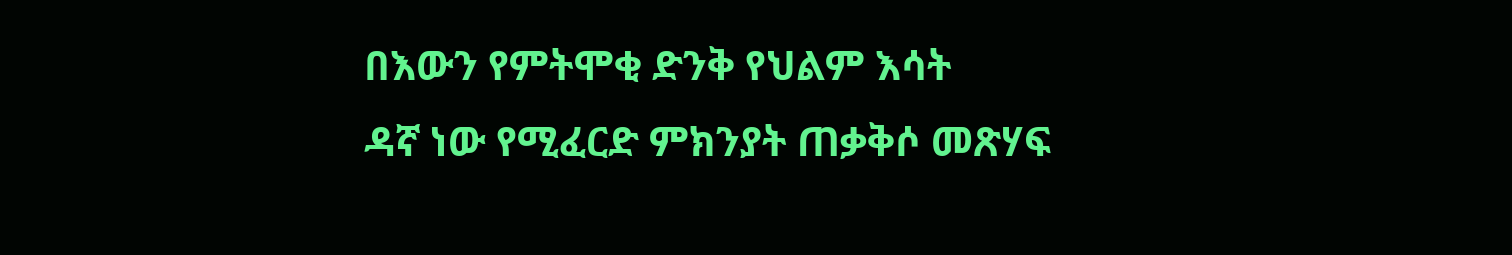በእውን የምትሞቂ ድንቅ የህልም እሳት
ዳኛ ነው የሚፈርድ ምክንያት ጠቃቅሶ መጽሃፍ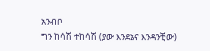አንብቦ
ግን ከሳሽ ተከሳሽ (ያው እንደኔና እንዳንቺው)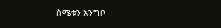ስሜቱን አንግቦ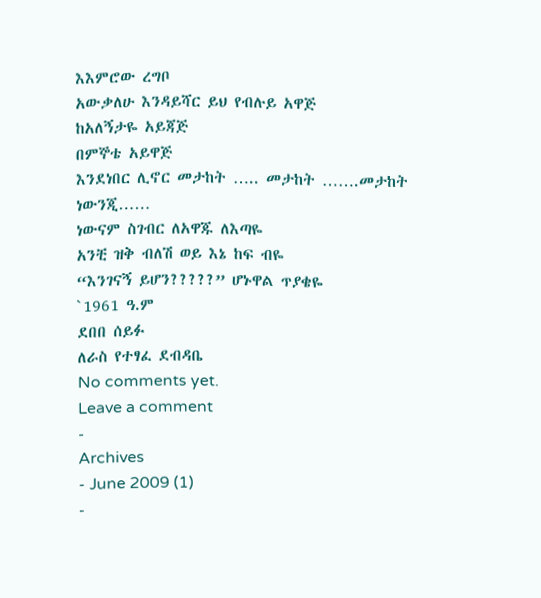እእምሮው ረግቦ
አውቃለሁ እንዳይሻር ይህ የብሉይ አዋጅ
ከአለኝታዬ አይጃጅ
በምኞቴ አይዋጅ
እንደነበር ሊኖር መታከት ….. መታከት …….መታከት
ነውንጂ……
ነውናም ስገብር ለአዋጁ ለእጣዬ
አንቺ ዝቅ ብለሽ ወይ እኔ ከፍ ብዬ
“እንገናኝ ይሆን?????” ሆኑዋል ጥያቄዬ
`1961 ዓ.ም
ደበበ ሰይፉ
ለራስ የተፃፈ ደብዳቤ
No comments yet.
Leave a comment
-
Archives
- June 2009 (1)
-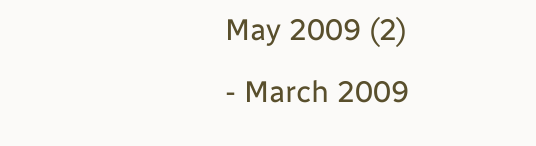May 2009 (2)
- March 2009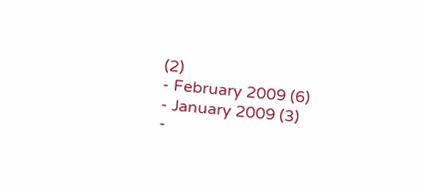(2)
- February 2009 (6)
- January 2009 (3)
-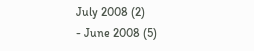July 2008 (2)
- June 2008 (5)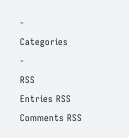-
Categories
-
RSS
Entries RSS
Comments RSS